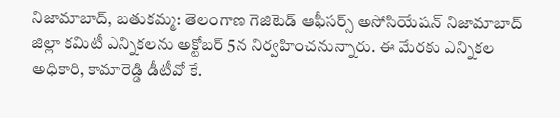నిజామాబాద్, బతుకమ్మ: తెలంగాణ గెజిటెడ్ ఆఫీసర్స్ అసోసియేషన్ నిజామాబాద్ జిల్లా కమిటీ ఎన్నికలను అక్టోబర్ 5న నిర్వహించనున్నారు. ఈ మేరకు ఎన్నికల అధికారి, కామారెడ్డి డీటీవో కే.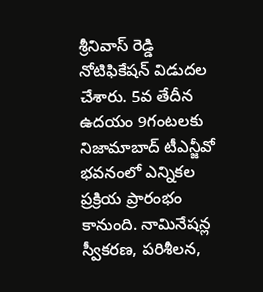శ్రీనివాస్ రెడ్డి నోటిఫికేషన్ విడుదల చేశారు. 5వ తేదీన ఉదయం 9గంటలకు నిజామాబాద్ టీఎన్జీవో భవనంలో ఎన్నికల ప్రక్రియ ప్రారంభం కానుంది. నామినేషన్ల స్వీకరణ, పరిశీలన,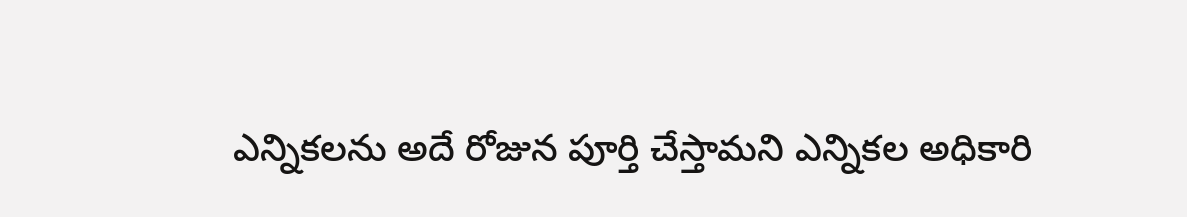ఎన్నికలను అదే రోజున పూర్తి చేస్తామని ఎన్నికల అధికారి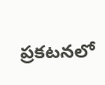ప్రకటనలో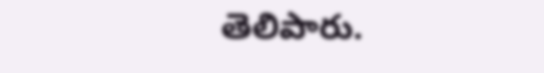తెలిపారు.